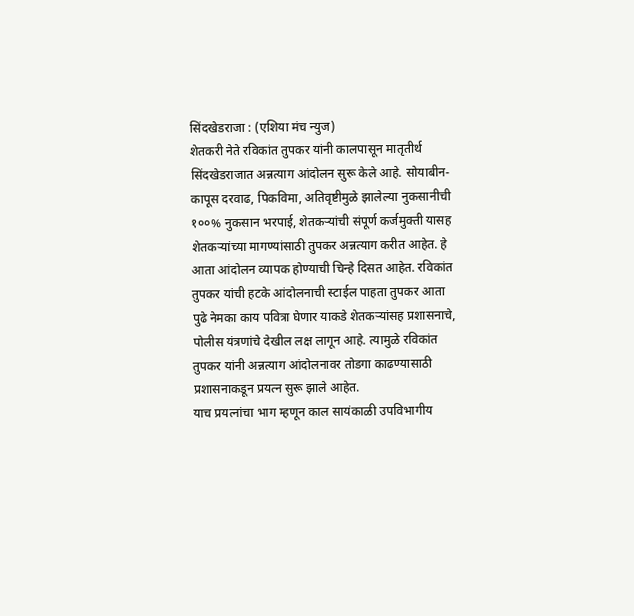सिंदखेडराजा : (एशिया मंच न्युज)
शेतकरी नेते रविकांत तुपकर यांनी कालपासून मातृतीर्थ सिंदखेडराजात अन्नत्याग आंदोलन सुरू केले आहे. सोयाबीन-कापूस दरवाढ, पिकविमा, अतिवृष्टीमुळे झालेल्या नुकसानीची १००% नुकसान भरपाई, शेतकऱ्यांची संपूर्ण कर्जमुक्ती यासह शेतकऱ्यांच्या मागण्यांसाठी तुपकर अन्नत्याग करीत आहेत. हे आता आंदोलन व्यापक होण्याची चिन्हे दिसत आहेत. रविकांत तुपकर यांची हटके आंदोलनाची स्टाईल पाहता तुपकर आता पुढे नेमका काय पवित्रा घेणार याकडे शेतकऱ्यांसह प्रशासनाचे, पोलीस यंत्रणांचे देखील लक्ष लागून आहे. त्यामुळे रविकांत तुपकर यांनी अन्नत्याग आंदोलनावर तोडगा काढण्यासाठी प्रशासनाकडून प्रयत्न सुरू झाले आहेत.
याच प्रयत्नांचा भाग म्हणून काल सायंकाळी उपविभागीय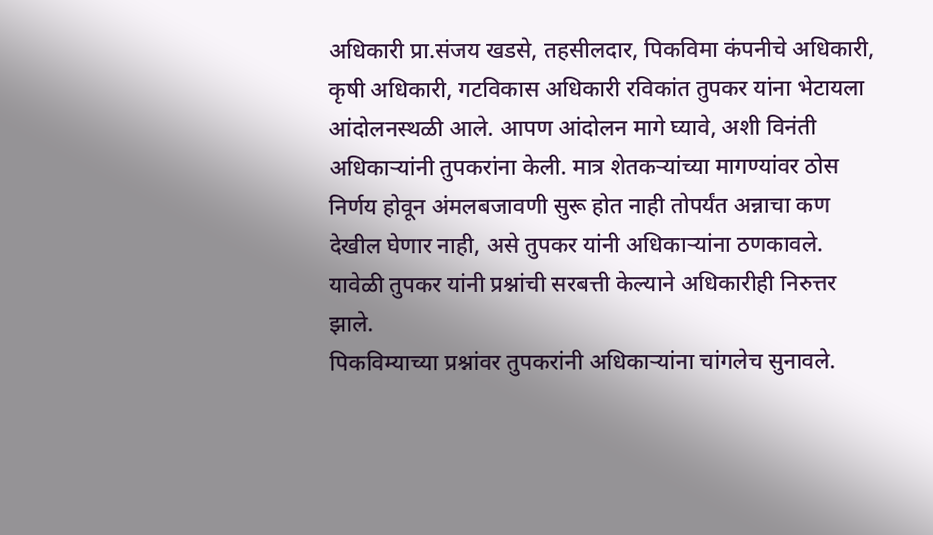अधिकारी प्रा.संजय खडसे, तहसीलदार, पिकविमा कंपनीचे अधिकारी, कृषी अधिकारी, गटविकास अधिकारी रविकांत तुपकर यांना भेटायला आंदोलनस्थळी आले. आपण आंदोलन मागे घ्यावे, अशी विनंती अधिकाऱ्यांनी तुपकरांना केली. मात्र शेतकऱ्यांच्या मागण्यांवर ठोस निर्णय होवून अंमलबजावणी सुरू होत नाही तोपर्यंत अन्नाचा कण देखील घेणार नाही, असे तुपकर यांनी अधिकाऱ्यांना ठणकावले. यावेळी तुपकर यांनी प्रश्नांची सरबत्ती केल्याने अधिकारीही निरुत्तर झाले.
पिकविम्याच्या प्रश्नांवर तुपकरांनी अधिकाऱ्यांना चांगलेच सुनावले.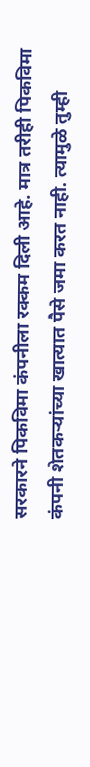सरकारने पिकविमा कंपनीला रक्कम दिली आहे. मात्र तरीही पिकविमा कंपनी शेतकऱ्यांच्या खात्यात पैसे जमा करत नाही. त्यामुळे तुम्ही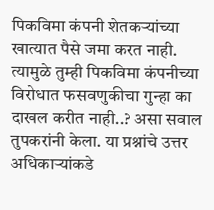पिकविमा कंपनी शेतकऱ्यांच्या खात्यात पैसे जमा करत नाही. त्यामुळे तुम्ही पिकविमा कंपनीच्या विरोधात फसवणुकीचा गुन्हा का दाखल करीत नाही..? असा सवाल तुपकरांनी केला. या प्रश्नांचे उत्तर अधिकाऱ्यांकडे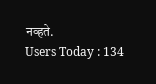नव्हते.
Users Today : 134